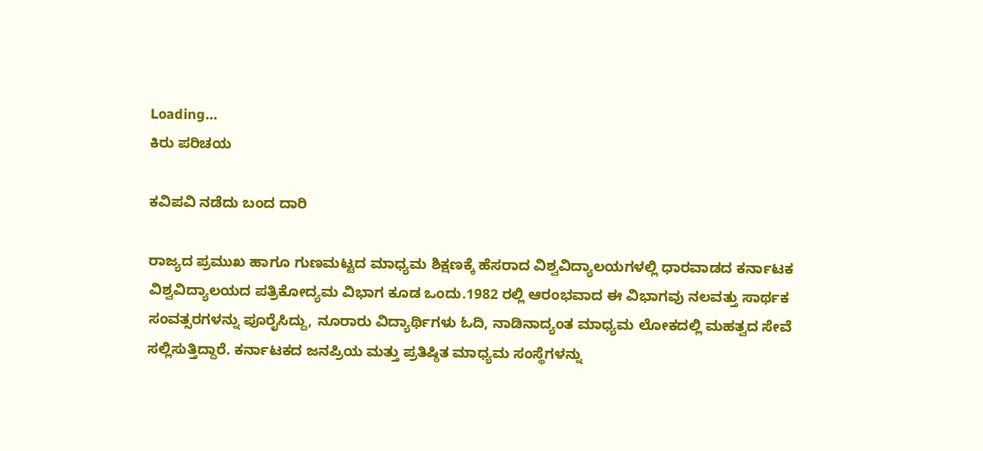Loading...
ಕಿರು ಪರಿಚಯ

ಕವಿಪವಿ ನಡೆದು ಬಂದ ದಾರಿ

ರಾಜ್ಯದ ಪ್ರಮುಖ ಹಾಗೂ ಗುಣಮಟ್ಟದ ಮಾಧ್ಯಮ ಶಿಕ್ಷಣಕ್ಕೆ ಹೆಸರಾದ ವಿಶ್ವವಿದ್ಯಾಲಯಗಳಲ್ಲಿ ಧಾರವಾಡದ ಕರ್ನಾಟಕ ವಿಶ್ವವಿದ್ಯಾಲಯದ ಪತ್ರಿಕೋದ್ಯಮ ವಿಭಾಗ ಕೂಡ ಒಂದು.1982 ರಲ್ಲಿ ಆರಂಭವಾದ ಈ ವಿಭಾಗವು ನಲವತ್ತು ಸಾರ್ಥಕ ಸಂವತ್ಸರಗಳನ್ನು ಪೂರೈಸಿದ್ದು, ನೂರಾರು ವಿದ್ಯಾರ್ಥಿಗಳು ಓದಿ, ನಾಡಿನಾದ್ಯಂತ ಮಾಧ್ಯಮ ಲೋಕದಲ್ಲಿ ಮಹತ್ವದ ಸೇವೆ ಸಲ್ಲಿಸುತ್ತಿದ್ದಾರೆ. ಕರ್ನಾಟಕದ ಜನಪ್ರಿಯ ಮತ್ತು ಪ್ರತಿಷ್ಠಿತ ಮಾಧ್ಯಮ ಸಂಸ್ಥೆಗಳನ್ನು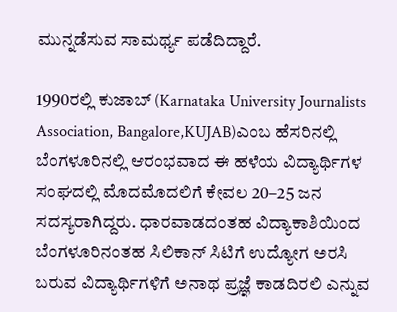ಮುನ್ನಡೆಸುವ ಸಾಮರ್ಥ್ಯ ಪಡೆದಿದ್ದಾರೆ.

1990ರಲ್ಲಿ ಕುಜಾಬ್ (Karnataka University Journalists Association, Bangalore,KUJAB)ಎಂಬ ಹೆಸರಿನಲ್ಲಿ ಬೆಂಗಳೂರಿನಲ್ಲಿ ಆರಂಭವಾದ ಈ ಹಳೆಯ ವಿದ್ಯಾರ್ಥಿಗಳ ಸಂಘದಲ್ಲಿ ಮೊದಮೊದಲಿಗೆ ಕೇವಲ 20–25 ಜನ ಸದಸ್ಯರಾಗಿದ್ದರು. ಧಾರವಾಡದಂತಹ ವಿದ್ಯಾಕಾಶಿಯಿಂದ ಬೆಂಗಳೂರಿನಂತಹ ಸಿಲಿಕಾನ್‌ ಸಿಟಿಗೆ ಉದ್ಯೋಗ ಅರಸಿ ಬರುವ ವಿದ್ಯಾರ್ಥಿಗಳಿಗೆ ಅನಾಥ ಪ್ರಜ್ಞೆ ಕಾಡದಿರಲಿ ಎನ್ನುವ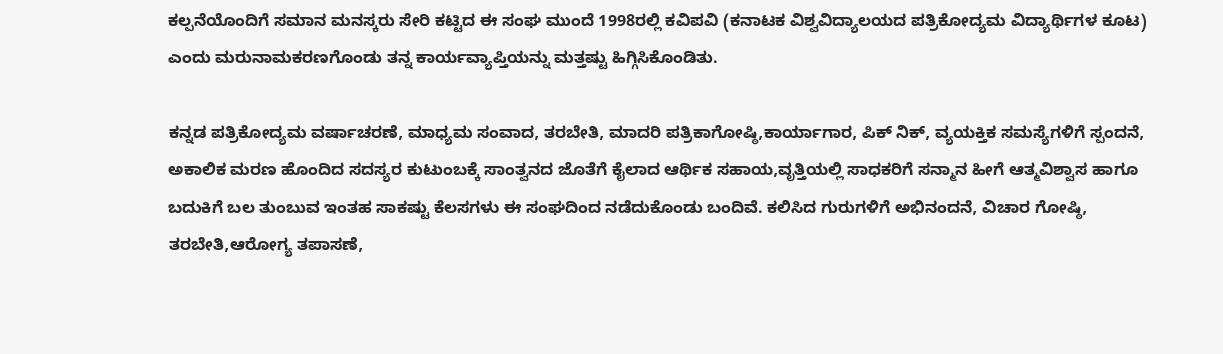ಕಲ್ಪನೆಯೊಂದಿಗೆ ಸಮಾನ ಮನಸ್ಕರು ಸೇರಿ ಕಟ್ಟಿದ ಈ ಸಂಘ ಮುಂದೆ 1998ರಲ್ಲಿ ಕವಿಪವಿ (ಕನಾಟಕ ವಿಶ್ವವಿದ್ಯಾಲಯದ ಪತ್ರಿಕೋದ್ಯಮ ವಿದ್ಯಾರ್ಥಿಗಳ ಕೂಟ) ಎಂದು ಮರುನಾಮಕರಣಗೊಂಡು ತನ್ನ ಕಾರ್ಯವ್ಯಾಪ್ತಿಯನ್ನು ಮತ್ತಷ್ಟು ಹಿಗ್ಗಿಸಿಕೊಂಡಿತು.

ಕನ್ನಡ ಪತ್ರಿಕೋದ್ಯಮ ವರ್ಷಾಚರಣೆ, ಮಾಧ್ಯಮ ಸಂವಾದ, ತರಬೇತಿ, ಮಾದರಿ ಪತ್ರಿಕಾಗೋಷ್ಠಿ,ಕಾರ್ಯಾಗಾರ, ಪಿಕ್ ನಿಕ್, ವ್ಯಯಕ್ತಿಕ ಸಮಸ್ಯೆಗಳಿಗೆ ಸ್ಪಂದನೆ, ಅಕಾಲಿಕ ಮರಣ ಹೊಂದಿದ ಸದಸ್ಯರ ಕುಟುಂಬಕ್ಕೆ ಸಾಂತ್ವನದ ಜೊತೆಗೆ ಕೈಲಾದ ಆರ್ಥಿಕ ಸಹಾಯ,ವೃತ್ತಿಯಲ್ಲಿ ಸಾಧಕರಿಗೆ ಸನ್ಮಾನ ಹೀಗೆ ಆತ್ಮವಿಶ್ವಾಸ ಹಾಗೂ ಬದುಕಿಗೆ ಬಲ ತುಂಬುವ ಇಂತಹ ಸಾಕಷ್ಟು ಕೆಲಸಗಳು ಈ ಸಂಘದಿಂದ ನಡೆದುಕೊಂಡು ಬಂದಿವೆ. ಕಲಿಸಿದ ಗುರುಗಳಿಗೆ ಅಭಿನಂದನೆ, ವಿಚಾರ ಗೋಷ್ಠಿ, ತರಬೇತಿ,ಆರೋಗ್ಯ ತಪಾಸಣೆ,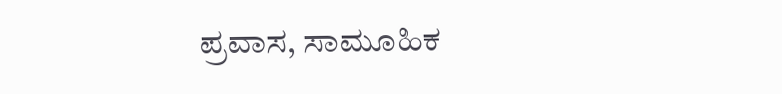ಪ್ರವಾಸ, ಸಾಮೂಹಿಕ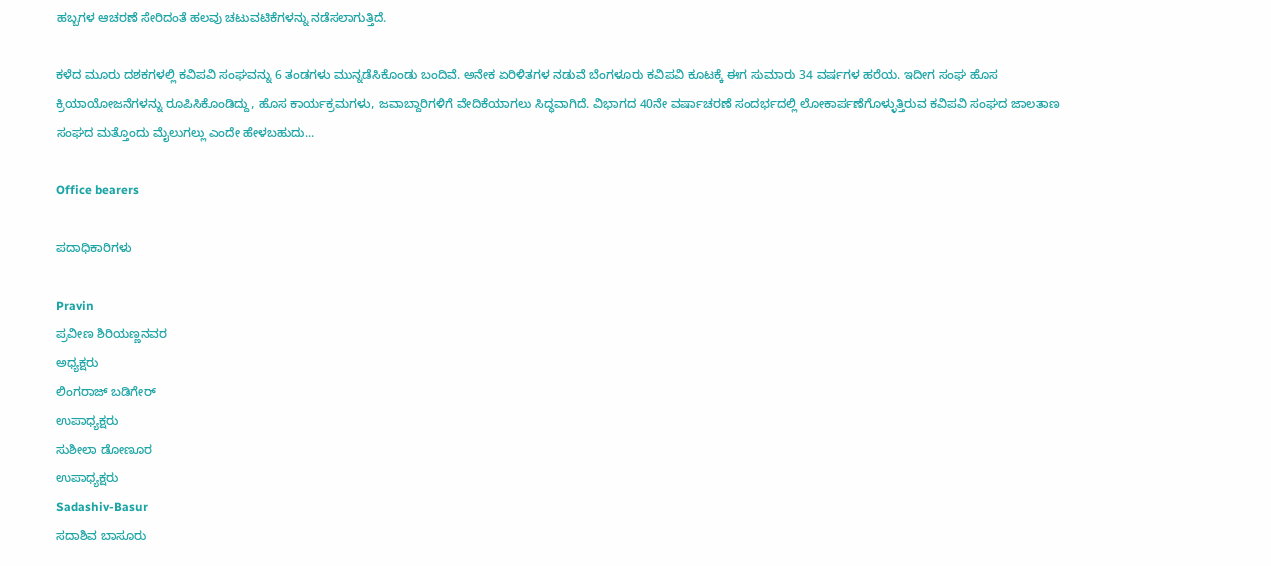ಹಬ್ಬಗಳ ಆಚರಣೆ ಸೇರಿದಂತೆ ಹಲವು ಚಟುವಟಿಕೆಗಳನ್ನು ನಡೆಸಲಾಗುತ್ತಿದೆ.

ಕಳೆದ ಮೂರು ದಶಕಗಳಲ್ಲಿ ಕವಿಪವಿ ಸಂಘವನ್ನು 6 ತಂಡಗಳು ಮುನ್ನಡೆಸಿಕೊಂಡು ಬಂದಿವೆ. ಅನೇಕ ಏರಿಳಿತಗಳ ನಡುವೆ ಬೆಂಗಳೂರು ಕವಿಪವಿ ಕೂಟಕ್ಕೆ ಈಗ ಸುಮಾರು 34 ವರ್ಷಗಳ ಹರೆಯ. ಇದೀಗ ಸಂಘ ಹೊಸ ಕ್ರಿಯಾಯೋಜನೆಗಳನ್ನು ರೂಪಿಸಿಕೊಂಡಿದ್ದು, ಹೊಸ ಕಾರ್ಯಕ್ರಮಗಳು, ಜವಾಬ್ದಾರಿಗಳಿಗೆ ವೇದಿಕೆಯಾಗಲು ಸಿದ್ಧವಾಗಿದೆ. ವಿಭಾಗದ 40ನೇ ವರ್ಷಾಚರಣೆ ಸಂದರ್ಭದಲ್ಲಿ ಲೋಕಾರ್ಪಣೆಗೊಳ್ಳುತ್ತಿರುವ ಕವಿಪವಿ ಸಂಘದ ಜಾಲತಾಣ ಸಂಘದ ಮತ್ತೊಂದು ಮೈಲುಗಲ್ಲು ಎಂದೇ ಹೇಳಬಹುದು...

Office bearers

ಪದಾಧಿಕಾರಿಗಳು

Pravin
ಪ್ರವೀಣ ಶಿರಿಯಣ್ಣನವರ
ಅಧ್ಯಕ್ಷರು
ಲಿಂಗರಾಜ್ ಬಡಿಗೇರ್
ಉಪಾಧ್ಯಕ್ಷರು
ಸುಶೀಲಾ ಡೋಣೂರ
ಉಪಾಧ್ಯಕ್ಷರು
Sadashiv-Basur
ಸದಾಶಿವ ಬಾಸೂರು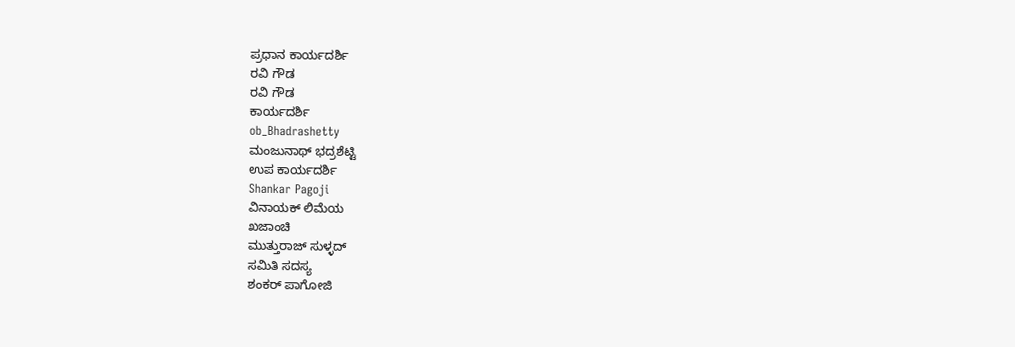ಪ್ರಧಾನ ಕಾರ್ಯದರ್ಶಿ
ರವಿ ಗೌಡ
ರವಿ ಗೌಡ
ಕಾರ್ಯದರ್ಶಿ
ob_Bhadrashetty
ಮಂಜುನಾಥ್ ಭದ್ರಶೆಟ್ಟಿ
ಉಪ ಕಾರ್ಯದರ್ಶಿ
Shankar Pagoji
ವಿನಾಯಕ್ ಲಿಮೆಯ
ಖಜಾಂಚಿ
ಮುತ್ತುರಾಜ್ ಸುಳ್ಳದ್
ಸಮಿತಿ ಸದಸ್ಯ
ಶಂಕರ್ ಪಾಗೋಜಿ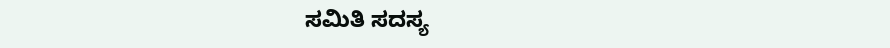ಸಮಿತಿ ಸದಸ್ಯ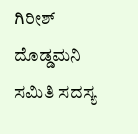ಗಿರೀಶ್ ದೊಡ್ಡಮನಿ
ಸಮಿತಿ ಸದಸ್ಯ